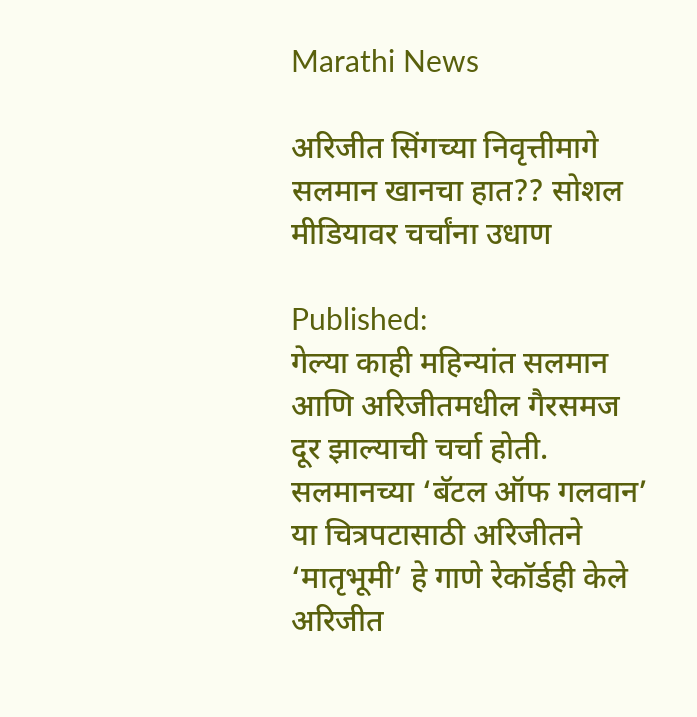Marathi News

अरिजीत सिंगच्या निवृत्तीमागे सलमान खानचा हात?? सोशल मीडियावर चर्चांना उधाण

Published:
गेल्या काही महिन्यांत सलमान आणि अरिजीतमधील गैरसमज दूर झाल्याची चर्चा होती. सलमानच्या ‘बॅटल ऑफ गलवान’ या चित्रपटासाठी अरिजीतने ‘मातृभूमी’ हे गाणे रेकॉर्डही केले
अरिजीत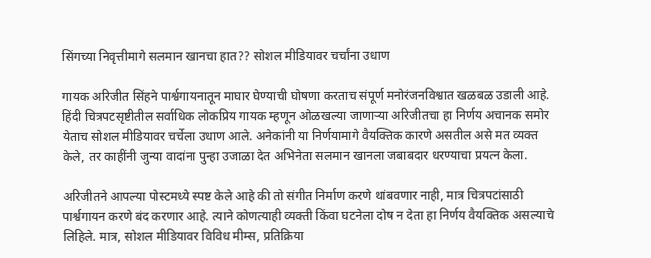सिंगच्या निवृत्तीमागे सलमान खानचा हात?? सोशल मीडियावर चर्चांना उधाण

गायक अरिजीत सिंहने पार्श्वगायनातून माघार घेण्याची घोषणा करताच संपूर्ण मनोरंजनविश्वात खळबळ उडाली आहे. हिंदी चित्रपटसृष्टीतील सर्वाधिक लोकप्रिय गायक म्हणून ओळखल्या जाणाऱ्या अरिजीतचा हा निर्णय अचानक समोर येताच सोशल मीडियावर चर्चेला उधाण आले. अनेकांनी या निर्णयामागे वैयक्तिक कारणे असतील असे मत व्यक्त केले, तर काहींनी जुन्या वादांना पुन्हा उजाळा देत अभिनेता सलमान खानला जबाबदार धरण्याचा प्रयत्न केला.

अरिजीतने आपल्या पोस्टमध्ये स्पष्ट केले आहे की तो संगीत निर्माण करणे थांबवणार नाही, मात्र चित्रपटांसाठी पार्श्वगायन करणे बंद करणार आहे. त्याने कोणत्याही व्यक्ती किंवा घटनेला दोष न देता हा निर्णय वैयक्तिक असल्याचे लिहिले. मात्र, सोशल मीडियावर विविध मीम्स, प्रतिक्रिया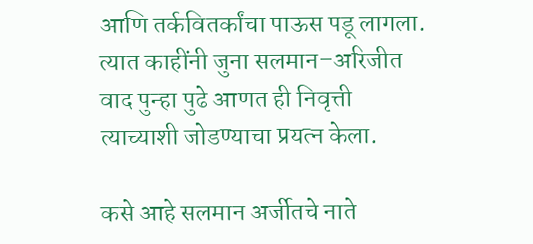आणि तर्कवितर्कांचा पाऊस पडू लागला. त्यात काहींनी जुना सलमान–अरिजीत वाद पुन्हा पुढे आणत ही निवृत्ती त्याच्याशी जोडण्याचा प्रयत्न केला.

कसे आहे सलमान अर्जीतचे नाते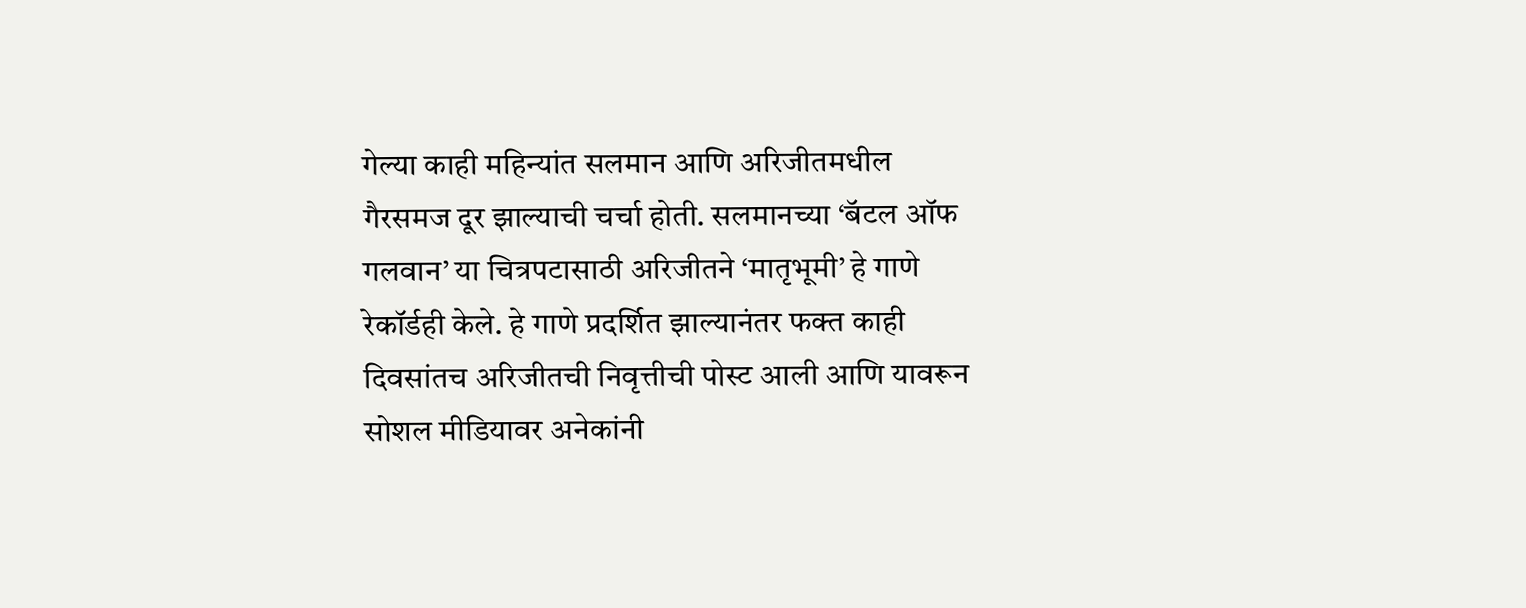गेल्या काही महिन्यांत सलमान आणि अरिजीतमधील गैरसमज दूर झाल्याची चर्चा होती. सलमानच्या ‘बॅटल ऑफ गलवान’ या चित्रपटासाठी अरिजीतने ‘मातृभूमी’ हे गाणे रेकॉर्डही केले. हे गाणे प्रदर्शित झाल्यानंतर फक्त काही दिवसांतच अरिजीतची निवृत्तीची पोस्ट आली आणि यावरून सोशल मीडियावर अनेकांनी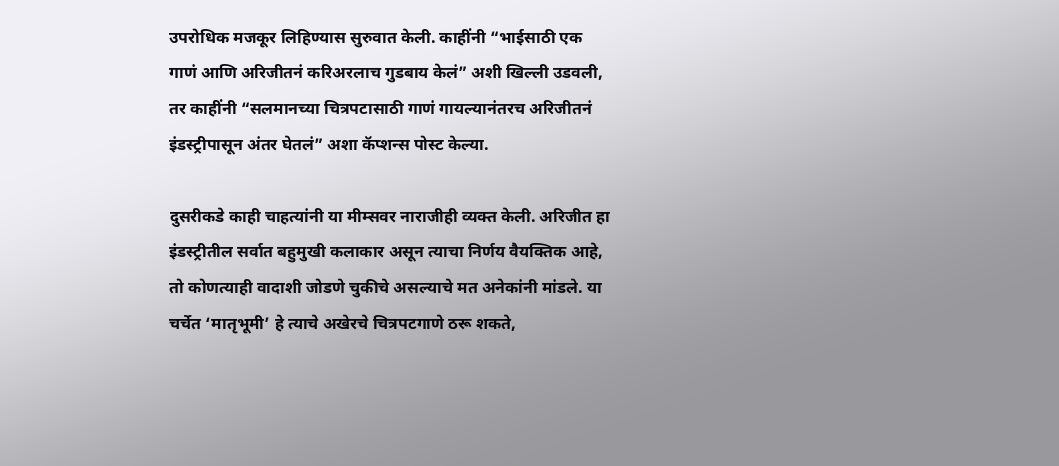उपरोधिक मजकूर लिहिण्यास सुरुवात केली. काहींनी “भाईसाठी एक गाणं आणि अरिजीतनं करिअरलाच गुडबाय केलं” अशी खिल्ली उडवली, तर काहींनी “सलमानच्या चित्रपटासाठी गाणं गायल्यानंतरच अरिजीतनं इंडस्ट्रीपासून अंतर घेतलं” अशा कॅप्शन्स पोस्ट केल्या.

दुसरीकडे काही चाहत्यांनी या मीम्सवर नाराजीही व्यक्त केली. अरिजीत हा इंडस्ट्रीतील सर्वात बहुमुखी कलाकार असून त्याचा निर्णय वैयक्तिक आहे, तो कोणत्याही वादाशी जोडणे चुकीचे असल्याचे मत अनेकांनी मांडले. या चर्चेत ‘मातृभूमी’ हे त्याचे अखेरचे चित्रपटगाणे ठरू शकते,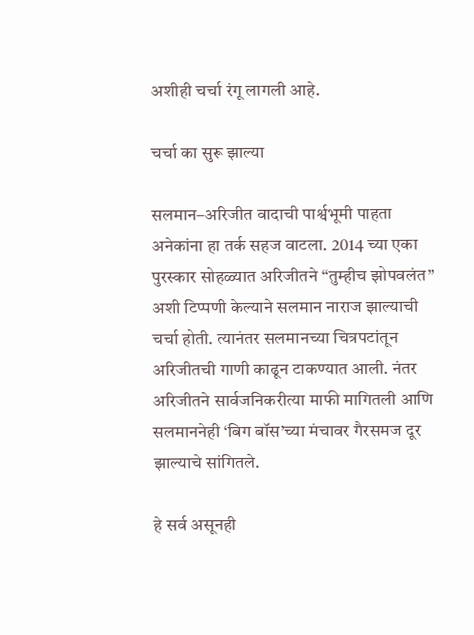अशीही चर्चा रंगू लागली आहे.

चर्चा का सुरू झाल्या

सलमान–अरिजीत वादाची पार्श्वभूमी पाहता अनेकांना हा तर्क सहज वाटला. 2014 च्या एका पुरस्कार सोहळ्यात अरिजीतने “तुम्हीच झोपवलंत” अशी टिप्पणी केल्याने सलमान नाराज झाल्याची चर्चा होती. त्यानंतर सलमानच्या चित्रपटांतून अरिजीतची गाणी काढून टाकण्यात आली. नंतर अरिजीतने सार्वजनिकरीत्या माफी मागितली आणि सलमाननेही ‘बिग बॉस’च्या मंचावर गैरसमज दूर झाल्याचे सांगितले.

हे सर्व असूनही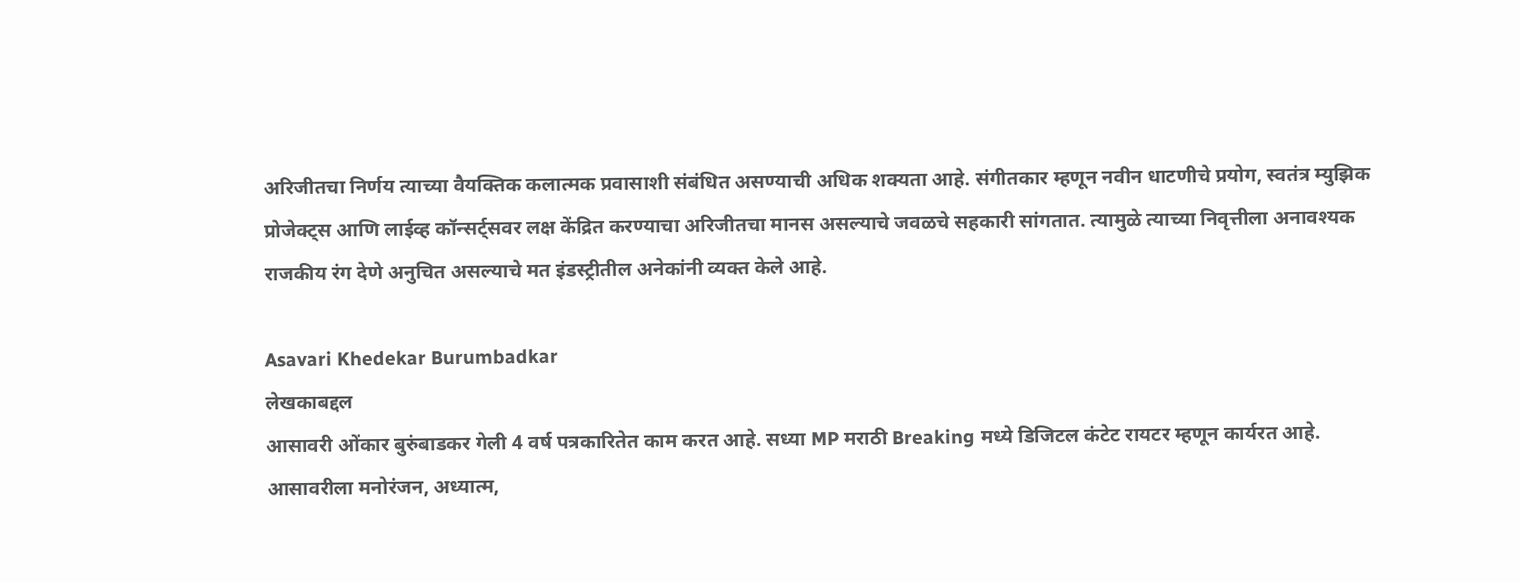अरिजीतचा निर्णय त्याच्या वैयक्तिक कलात्मक प्रवासाशी संबंधित असण्याची अधिक शक्यता आहे. संगीतकार म्हणून नवीन धाटणीचे प्रयोग, स्वतंत्र म्युझिक प्रोजेक्ट्स आणि लाईव्ह कॉन्सर्ट्सवर लक्ष केंद्रित करण्याचा अरिजीतचा मानस असल्याचे जवळचे सहकारी सांगतात. त्यामुळे त्याच्या निवृत्तीला अनावश्यक राजकीय रंग देणे अनुचित असल्याचे मत इंडस्ट्रीतील अनेकांनी व्यक्त केले आहे.

Asavari Khedekar Burumbadkar
लेखकाबद्दल
आसावरी ओंकार बुरुंबाडकर गेली 4 वर्ष पत्रकारितेत काम करत आहे. सध्या MP मराठी Breaking मध्ये डिजिटल कंटेट रायटर म्हणून कार्यरत आहे. आसावरीला मनोरंजन, अध्यात्म,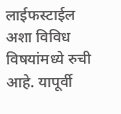लाईफस्टाईल अशा विविध विषयांमध्ये रुची आहे. यापूर्वी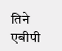तिने एबीपी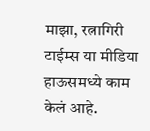माझा, रत्नागिरी टाईम्स या मीडिया हाऊसमध्ये काम केलं आहे.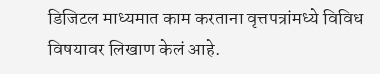डिजिटल माध्यमात काम करताना वृत्तपत्रांमध्ये विविध विषयावर लिखाण केलं आहे.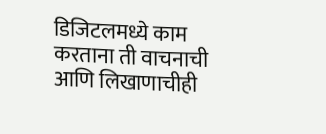डिजिटलमध्ये काम करताना ती वाचनाची आणि लिखाणाचीही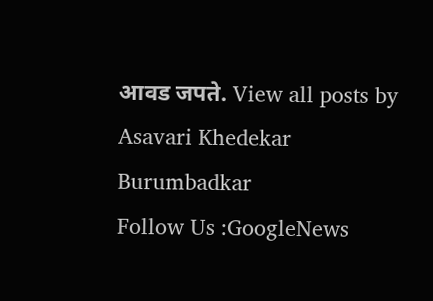आवड जपते. View all posts by Asavari Khedekar Burumbadkar
Follow Us :GoogleNews